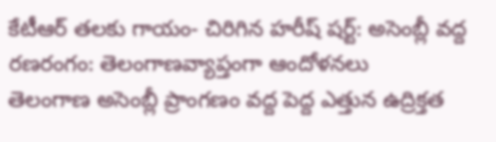కేటీఆర్ తలకు గాయం- చిరిగిన హరీష్ షర్ట్: అసెంబ్లీ వద్ద రణరంగం: తెలంగాణవ్యాప్తంగా ఆందోళనలు
తెలంగాణ అసెంబ్లీ ప్రాంగణం వద్ద పెద్ద ఎత్తున ఉద్రిక్తత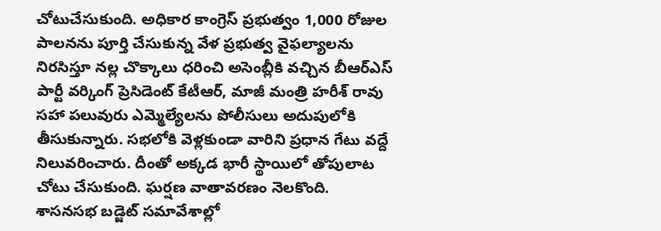చోటుచేసుకుంది. అధికార కాంగ్రెస్ ప్రభుత్వం 1,000 రోజుల పాలనను పూర్తి చేసుకున్న వేళ ప్రభుత్వ వైఫల్యాలను నిరసిస్తూ నల్ల చొక్కాలు ధరించి అసెంబ్లీకి వచ్చిన బీఆర్ఎస్ పార్టీ వర్కింగ్ ప్రెసిడెంట్ కేటీఆర్, మాజీ మంత్రి హరీశ్ రావు సహా పలువురు ఎమ్మెల్యేలను పోలీసులు అదుపులోకి తీసుకున్నారు. సభలోకి వెళ్లకుండా వారిని ప్రధాన గేటు వద్దే నిలువరించారు. దీంతో అక్కడ భారీ స్థాయిలో తోపులాట చోటు చేసుకుంది. ఘర్షణ వాతావరణం నెలకొంది.
శాసనసభ బడ్జెట్ సమావేశాల్లో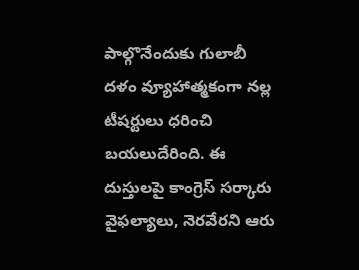పాల్గొనేందుకు గులాబీ దళం వ్యూహాత్మకంగా నల్ల టీషర్టులు ధరించి బయలుదేరింది. ఈ దుస్తులపై కాంగ్రెస్ సర్కారు వైఫల్యాలు, నెరవేరని ఆరు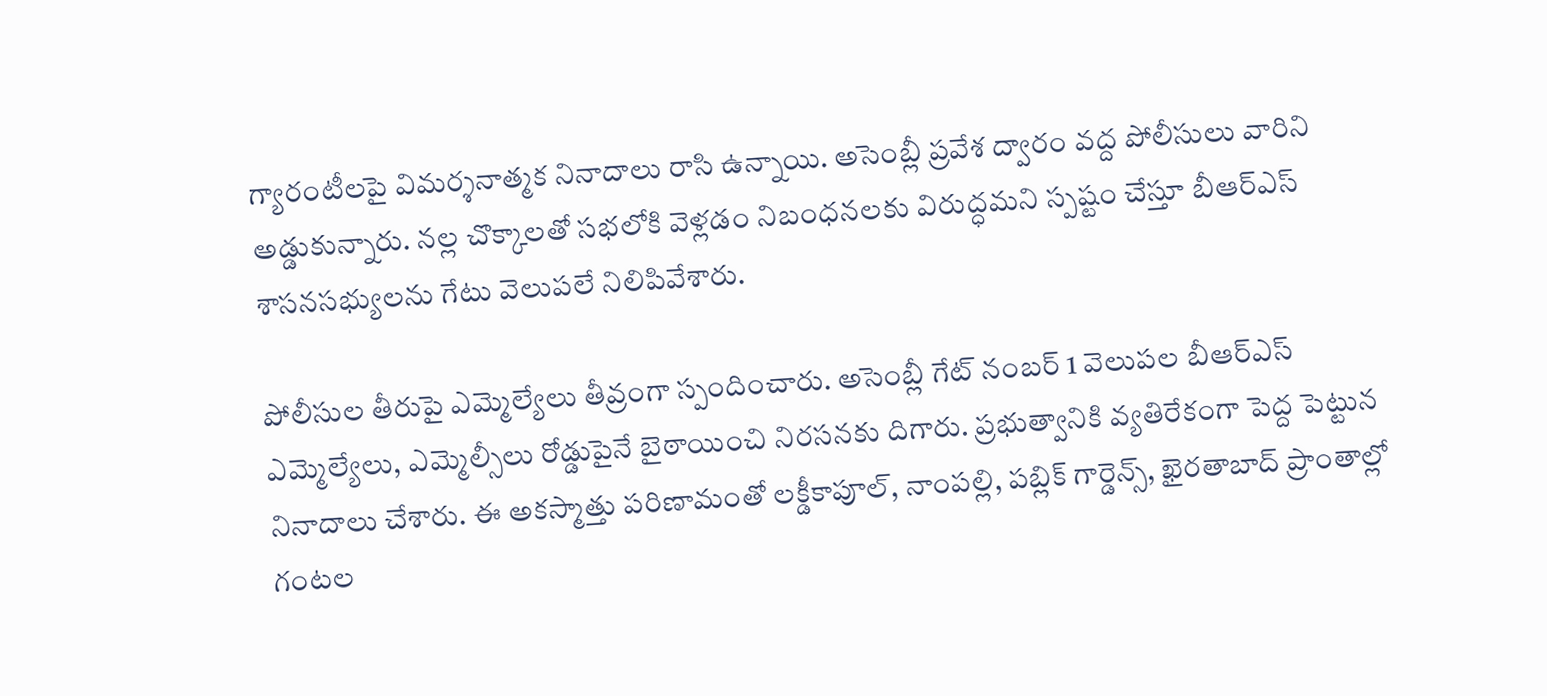గ్యారంటీలపై విమర్శనాత్మక నినాదాలు రాసి ఉన్నాయి. అసెంబ్లీ ప్రవేశ ద్వారం వద్ద పోలీసులు వారిని అడ్డుకున్నారు. నల్ల చొక్కాలతో సభలోకి వెళ్లడం నిబంధనలకు విరుద్ధమని స్పష్టం చేస్తూ బీఆర్ఎస్ శాసనసభ్యులను గేటు వెలుపలే నిలిపివేశారు.

పోలీసుల తీరుపై ఎమ్మెల్యేలు తీవ్రంగా స్పందించారు. అసెంబ్లీ గేట్ నంబర్ 1 వెలుపల బీఆర్ఎస్ ఎమ్మెల్యేలు, ఎమ్మెల్సీలు రోడ్డుపైనే బైఠాయించి నిరసనకు దిగారు. ప్రభుత్వానికి వ్యతిరేకంగా పెద్ద పెట్టున నినాదాలు చేశారు. ఈ అకస్మాత్తు పరిణామంతో లక్డీకాపూల్, నాంపల్లి, పబ్లిక్ గార్డెన్స్, ఖైరతాబాద్ ప్రాంతాల్లో గంటల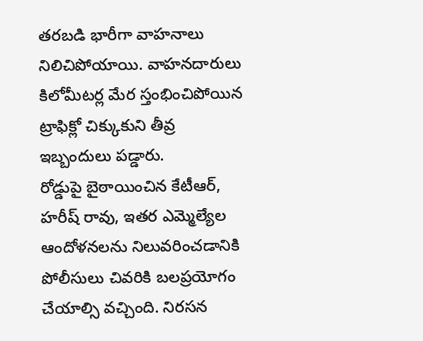తరబడి భారీగా వాహనాలు నిలిచిపోయాయి. వాహనదారులు కిలోమీటర్ల మేర స్తంభించిపోయిన ట్రాఫిక్లో చిక్కుకుని తీవ్ర ఇబ్బందులు పడ్డారు.
రోడ్డుపై బైఠాయించిన కేటీఆర్, హరీష్ రావు, ఇతర ఎమ్మెల్యేల ఆందోళనలను నిలువరించడానికి పోలీసులు చివరికి బలప్రయోగం చేయాల్సి వచ్చింది. నిరసన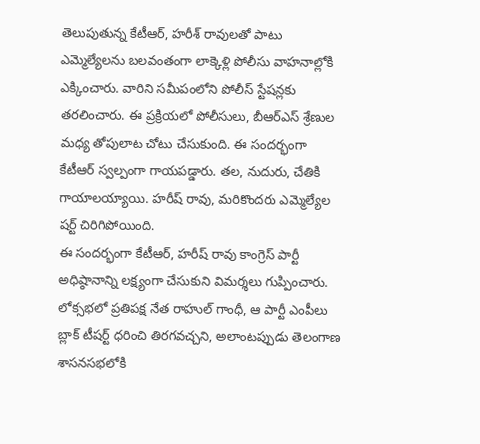తెలుపుతున్న కేటీఆర్, హరీశ్ రావులతో పాటు ఎమ్మెల్యేలను బలవంతంగా లాక్కెళ్లి పోలీసు వాహనాల్లోకి ఎక్కించారు. వారిని సమీపంలోని పోలీస్ స్టేషన్లకు తరలించారు. ఈ ప్రక్రియలో పోలీసులు, బీఆర్ఎస్ శ్రేణుల మధ్య తోపులాట చోటు చేసుకుంది. ఈ సందర్భంగా కేటీఆర్ స్వల్పంగా గాయపడ్డారు. తల, నుదురు, చేతికి గాయాలయ్యాయి. హరీష్ రావు, మరికొందరు ఎమ్మెల్యేల షర్ట్ చిరిగిపోయింది.
ఈ సందర్భంగా కేటీఆర్, హరీష్ రావు కాంగ్రెస్ పార్టీ అధిష్ఠానాన్ని లక్ష్యంగా చేసుకుని విమర్శలు గుప్పించారు. లోక్సభలో ప్రతిపక్ష నేత రాహుల్ గాంధీ, ఆ పార్టీ ఎంపీలు బ్లాక్ టీషర్ట్ ధరించి తిరగవచ్చని, అలాంటప్పుడు తెలంగాణ శాసనసభలోకి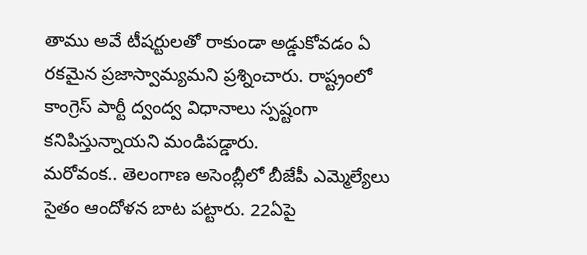తాము అవే టీషర్టులతో రాకుండా అడ్డుకోవడం ఏ రకమైన ప్రజాస్వామ్యమని ప్రశ్నించారు. రాష్ట్రంలో కాంగ్రెస్ పార్టీ ద్వంద్వ విధానాలు స్పష్టంగా కనిపిస్తున్నాయని మండిపడ్డారు.
మరోవంక.. తెలంగాణ అసెంబ్లీలో బీజేపీ ఎమ్మెల్యేలు సైతం ఆందోళన బాట పట్టారు. 22ఏపై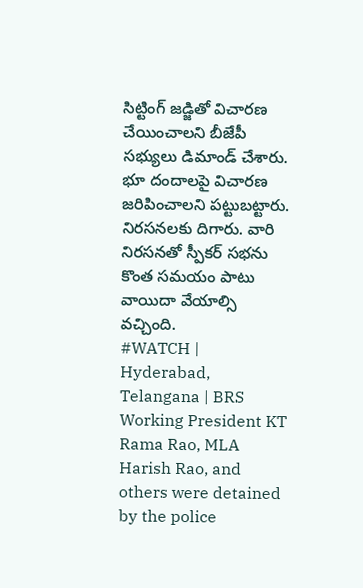సిట్టింగ్ జడ్జితో విచారణ చేయించాలని బీజేపీ సభ్యులు డిమాండ్ చేశారు. భూ దందాలపై విచారణ జరిపించాలని పట్టుబట్టారు. నిరసనలకు దిగారు. వారి నిరసనతో స్పీకర్ సభను కొంత సమయం పాటు వాయిదా వేయాల్సి వచ్చింది.
#WATCH | Hyderabad, Telangana | BRS Working President KT Rama Rao, MLA Harish Rao, and others were detained by the police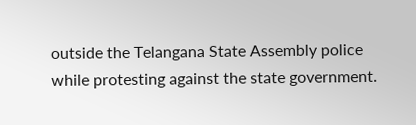outside the Telangana State Assembly police while protesting against the state government.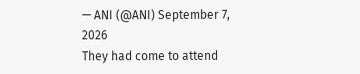— ANI (@ANI) September 7, 2026
They had come to attend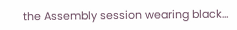the Assembly session wearing black…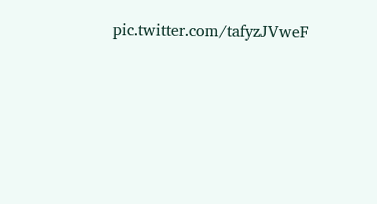pic.twitter.com/tafyzJVweF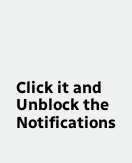Click it and Unblock the Notifications